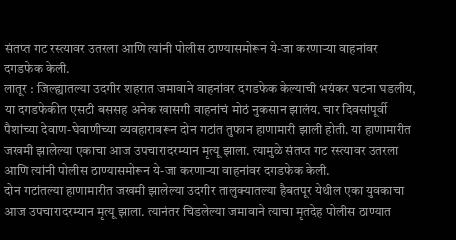संतप्त गट रस्त्यावर उतरला आणि त्यांनी पोलीस ठाण्यासमोरून ये-जा करणाऱ्या वाहनांवर दगडफेक केली.
लातूर : जिल्ह्यातल्या उदगीर शहरात जमावाने वाहनांवर दगडफेक केल्याची भयंकर घटना घडलीय, या दगडफेकीत एसटी बससह अनेक खासगी वाहनांचं मोठं नुकसान झालंय. चार दिवसांपूर्वी पैशांच्या देवाण-घेवाणीच्या व्यवहारावरून दोन गटांत तुफान हाणामारी झाली होती. या हाणामारीत जखमी झालेल्या एकाचा आज उपचारादरम्यान मृत्यू झाला. त्यामुळे संतप्त गट रस्त्यावर उतरला आणि त्यांनी पोलीस ठाण्यासमोरून ये-जा करणाऱ्या वाहनांवर दगडफेक केली.
दोन गटांतल्या हाणामारीत जखमी झालेल्या उदगीर तालुक्यातल्या हैबतपूर येथील एका युवकाचा आज उपचारादरम्यान मृत्यू झाला. त्यानंतर चिडलेल्या जमावाने त्याचा मृतदेह पोलीस ठाण्यात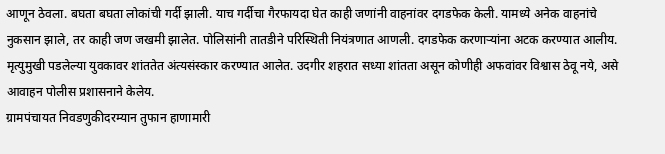आणून ठेवला. बघता बघता लोकांची गर्दी झाली. याच गर्दीचा गैरफायदा घेत काही जणांनी वाहनांवर दगडफेक केली. यामध्ये अनेक वाहनांचे नुकसान झाले, तर काही जण जखमी झालेत. पोलिसांनी तातडीने परिस्थिती नियंत्रणात आणली. दगडफेक करणाऱ्यांना अटक करण्यात आलीय. मृत्युमुखी पडलेल्या युवकावर शांततेत अंत्यसंस्कार करण्यात आलेत. उदगीर शहरात सध्या शांतता असून कोणीही अफवांवर विश्वास ठेवू नये, असे आवाहन पोलीस प्रशासनाने केलेय.
ग्रामपंचायत निवडणुकीदरम्यान तुफान हाणामारी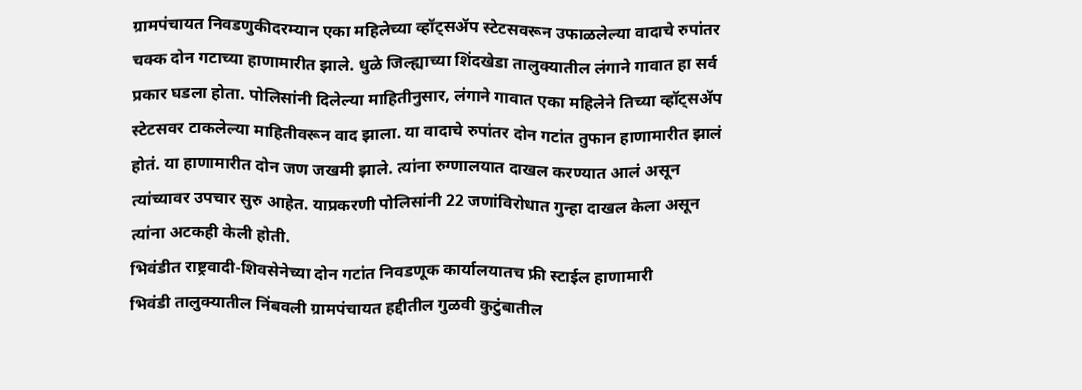ग्रामपंचायत निवडणुकीदरम्यान एका महिलेच्या व्हॉट्सॲप स्टेटसवरून उफाळलेल्या वादाचे रुपांतर चक्क दोन गटाच्या हाणामारीत झाले. धुळे जिल्ह्याच्या शिंदखेडा तालुक्यातील लंगाने गावात हा सर्व प्रकार घडला होता. पोलिसांनी दिलेल्या माहितीनुसार, लंगाने गावात एका महिलेने तिच्या व्हॉट्सॲप स्टेटसवर टाकलेल्या माहितीवरून वाद झाला. या वादाचे रुपांतर दोन गटांत तुफान हाणामारीत झालं होतं. या हाणामारीत दोन जण जखमी झाले. त्यांना रुग्णालयात दाखल करण्यात आलं असून त्यांच्यावर उपचार सुरु आहेत. याप्रकरणी पोलिसांनी 22 जणांविरोधात गुन्हा दाखल केला असून त्यांना अटकही केली होती.
भिवंडीत राष्ट्रवादी-शिवसेनेच्या दोन गटांत निवडणूक कार्यालयातच फ्री स्टाईल हाणामारी
भिवंडी तालुक्यातील निंबवली ग्रामपंचायत हद्दीतील गुळवी कुटुंबातील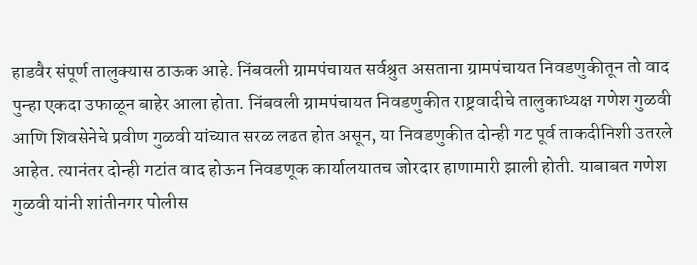हाडवैर संपूर्ण तालुक्यास ठाऊक आहे. निंबवली ग्रामपंचायत सर्वश्रुत असताना ग्रामपंचायत निवडणुकीतून तो वाद पुन्हा एकदा उफाळून बाहेर आला होता. निंबवली ग्रामपंचायत निवडणुकीत राष्ट्रवादीचे तालुकाध्यक्ष गणेश गुळवी आणि शिवसेनेचे प्रवीण गुळवी यांच्यात सरळ लढत होत असून, या निवडणुकीत दोन्ही गट पूर्व ताकदीनिशी उतरले आहेत. त्यानंतर दोन्ही गटांत वाद होऊन निवडणूक कार्यालयातच जोरदार हाणामारी झाली होती. याबाबत गणेश गुळवी यांनी शांतीनगर पोलीस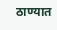ठाण्यात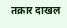तक्रार दाखल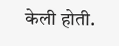केली होती.